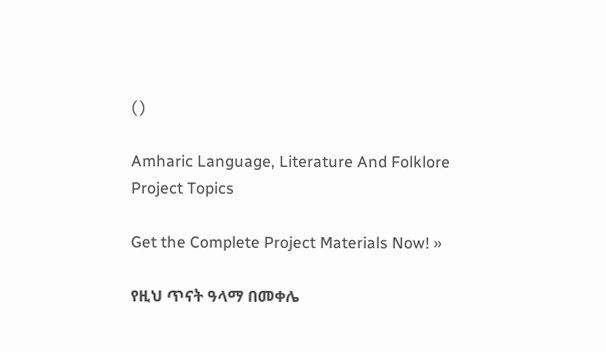( )

Amharic Language, Literature And Folklore Project Topics

Get the Complete Project Materials Now! »

የዚህ ጥናት ዓላማ በመቀሌ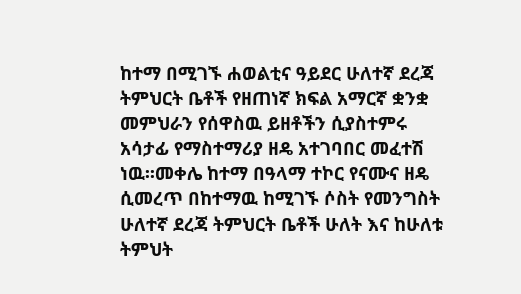ከተማ በሚገኙ ሐወልቲና ዓይደር ሁለተኛ ደረጃ ትምህርት ቤቶች የዘጠነኛ ክፍል አማርኛ ቋንቋ መምህራን የሰዋስዉ ይዘቶችን ሲያስተምሩ አሳታፊ የማስተማሪያ ዘዴ አተገባበር መፈተሽ ነዉ፡፡መቀሌ ከተማ በዓላማ ተኮር የናሙና ዘዴ ሲመረጥ በከተማዉ ከሚገኙ ሶስት የመንግስት ሁለተኛ ደረጃ ትምህርት ቤቶች ሁለት እና ከሁለቱ ትምህት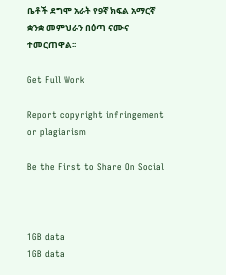ቤቶች ደግሞ አራት የ9ኛ ክፍል አማርኛ ቋንቋ መምህራን በዕጣ ናሙና ተመርጠዋል፡፡

Get Full Work

Report copyright infringement or plagiarism

Be the First to Share On Social



1GB data
1GB data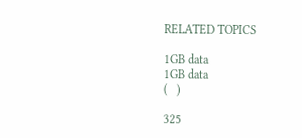RELATED TOPICS

1GB data
1GB data
(   )

325